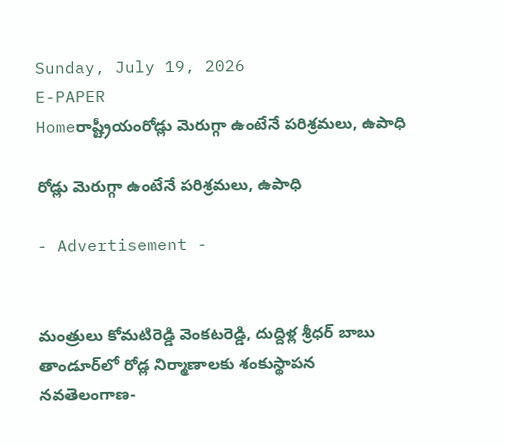Sunday, July 19, 2026
E-PAPER
Homeరాష్ట్రీయంరోడ్లు మెరుగ్గా ఉంటేనే పరిశ్రమలు, ఉపాధి

రోడ్లు మెరుగ్గా ఉంటేనే పరిశ్రమలు, ఉపాధి

- Advertisement -


మంత్రులు కోమటిరెడ్డి వెంకటరెడ్డి, దుద్దిళ్ల శ్రీధర్ బాబు
తాండూర్‌‌లో రోడ్ల నిర్మాణాలకు శంకుస్థాపన
నవతెలంగాణ-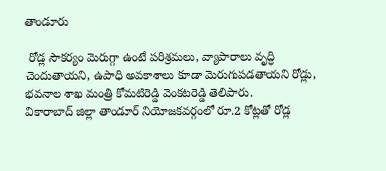తాండూరు

 రోడ్ల సౌకర్యం మెరుగ్గా ఉంటే పరిశ్రమలు, వ్యాపారాలు వృద్ధి చెందుతాయని, ఉపాధి అవకాశాలు కూడా మెరుగుపడతాయని రోడ్లు, భవనాల శాఖ మంత్రి కోమటిరెడ్డి వెంకటరెడ్డి తెలిపారు. వికారాబాద్‌ ‌జిల్లా తాండూర్‌ ‌నియోజకవర్గంలో రూ.2 కోట్లతో రోడ్ల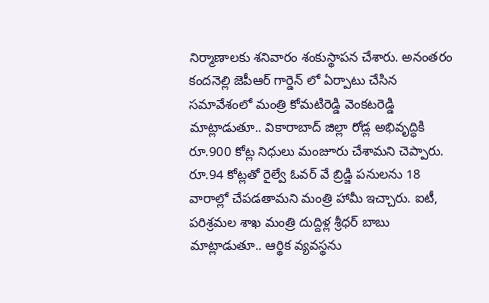నిర్మాణాలకు శనివారం శంకుస్థాపన చేశారు. అనంతరం కందనెల్లి జెపీఆర్ గార్డెన్ లో ఏర్పాటు చేసిన సమావేశంలో మంత్రి కోమటిరెడ్డి వెంకటరెడ్డి మాట్లాడుతూ.. వికారాబాద్ జిల్లా రోడ్ల అభివృద్ధికి రూ.900 కోట్ల నిధులు మంజూరు చేశామని చెప్పారు. రూ.94 కోట్లతో రైల్వే ఓవర్ వే బ్రిడ్జి పనులను 18 వారాల్లో చేపడతామని మంత్రి హామీ ఇచ్చారు. ఐటీ, పరిశ్రమల శాఖ మంత్రి దుద్దిళ్ల శ్రీధర్ బాబు మాట్లాడుతూ.. ఆర్థిక వ్యవస్థను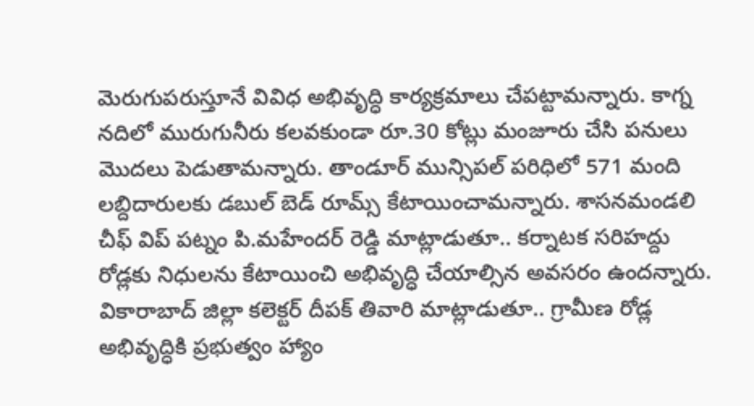మెరుగుపరుస్తూనే వివిధ అభివృద్ధి కార్యక్రమాలు చేపట్టామన్నారు. కాగ్న నదిలో మురుగునీరు కలవకుండా రూ.30 కోట్లు మంజూరు చేసి పనులు మొదలు పెడుతామన్నారు. తాండూర్ మున్సిపల్ పరిధిలో 571 మంది లబ్దిదారులకు డబుల్ బెడ్ రూమ్స్‌ కేటాయించామన్నారు. శాసనమండలి చీఫ్ విప్ పట్నం పి.మహేందర్ రెడ్డి మాట్లాడుతూ.. కర్నాటక సరిహద్దు రోడ్లకు నిధులను కేటాయించి అభివృద్ధి చేయాల్సిన అవసరం ఉందన్నారు. వికారాబాద్ జిల్లా కలెక్టర్ దీపక్ తివారి మాట్లాడుతూ.. గ్రామీణ రోడ్ల అభివృద్ధికి ప్రభుత్వం హ్యాం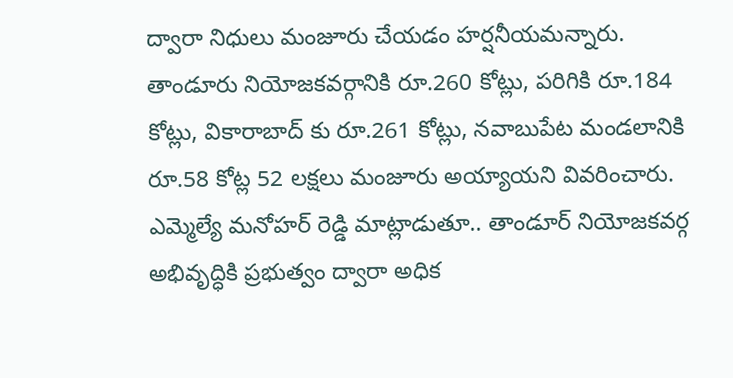ద్వారా నిధులు మంజూరు చేయడం హర్షనీయమన్నారు. తాండూరు నియోజకవర్గానికి రూ.260 కోట్లు, పరిగికి రూ.184 కోట్లు, వికారాబాద్ కు రూ.261 కోట్లు, నవాబుపేట మండలానికి రూ.58 కోట్ల 52 లక్షలు మంజూరు అయ్యాయని వివరించారు. ఎమ్మెల్యే మనోహర్ రెడ్డి మాట్లాడుతూ.. తాండూర్ నియోజకవర్గ అభివృద్ధికి ప్రభుత్వం ద్వారా అధిక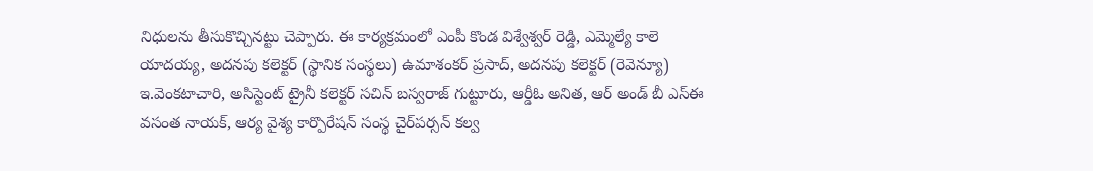నిధులను తీసుకొచ్చినట్టు చెప్పారు. ఈ కార్యక్రమంలో ఎంపీ కొండ విశ్వేశ్వర్ రెడ్డి, ఎమ్మెల్యే కాలె యాదయ్య, అదనపు కలెక్టర్ (స్థానిక సంస్థలు) ఉమాశంకర్ ప్రసాద్, అదనపు కలెక్టర్ (రెవెన్యూ) ఇ.వెంకటాచారి, అసిస్టెంట్ ట్రైనీ కలెక్టర్ సచిన్ బస్వరాజ్ గుట్టూరు, ఆర్డీఓ అనిత, ఆర్ అండ్ బీ ఎస్ఈ వసంత నాయక్, ఆర్య వైశ్య కార్పొరేషన్ సంస్థ చై‌ర్‌పర్సన్ కల్వ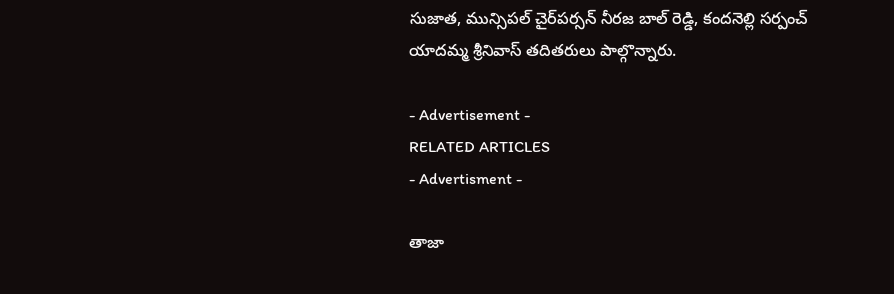సుజాత, మున్సిపల్ చైర్‌పర్సన్ నీరజ బాల్ రెడ్డి, కందనెల్లి సర్పంచ్ యాదమ్మ శ్రీనివాస్ తదితరులు పాల్గొన్నారు.

- Advertisement -
RELATED ARTICLES
- Advertisment -

తాజా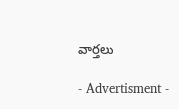వార్తలు

- Advertisment -